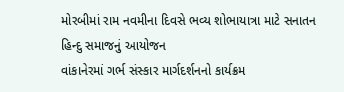મોરબીમાં રામ નવમીના દિવસે ભવ્ય શોભાયાત્રા માટે સનાતન હિન્દુ સમાજનું આયોજન
વાંકાનેરમાં ગર્ભ સંસ્કાર માર્ગદર્શનનો કાર્યક્રમ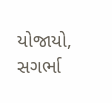યોજાયો, સગર્ભા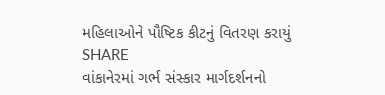મહિલાઓને પૌષ્ટિક કીટનું વિતરણ કરાયું
SHARE
વાંકાનેરમાં ગર્ભ સંસ્કાર માર્ગદર્શનનો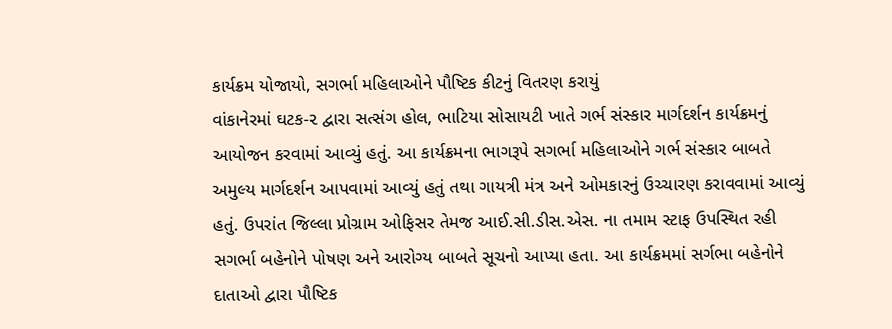કાર્યક્રમ યોજાયો, સગર્ભા મહિલાઓને પૌષ્ટિક કીટનું વિતરણ કરાયું
વાંકાનેરમાં ઘટક-૨ દ્વારા સત્સંગ હોલ, ભાટિયા સોસાયટી ખાતે ગર્ભ સંસ્કાર માર્ગદર્શન કાર્યક્રમનું આયોજન કરવામાં આવ્યું હતું. આ કાર્યક્રમના ભાગરૂપે સગર્ભા મહિલાઓને ગર્ભ સંસ્કાર બાબતે અમુલ્ય માર્ગદર્શન આપવામાં આવ્યું હતું તથા ગાયત્રી મંત્ર અને ઓમકારનું ઉચ્ચારણ કરાવવામાં આવ્યું હતું. ઉપરાંત જિલ્લા પ્રોગ્રામ ઓફિસર તેમજ આઈ.સી.ડીસ.એસ. ના તમામ સ્ટાફ ઉપસ્થિત રહી સગર્ભા બહેનોને પોષણ અને આરોગ્ય બાબતે સૂચનો આપ્યા હતા. આ કાર્યક્રમમાં સર્ગભા બહેનોને દાતાઓ દ્વારા પૌષ્ટિક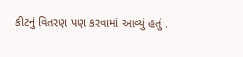કીટનું વિતરણ પણ કરવામાં આવ્યું હતું .